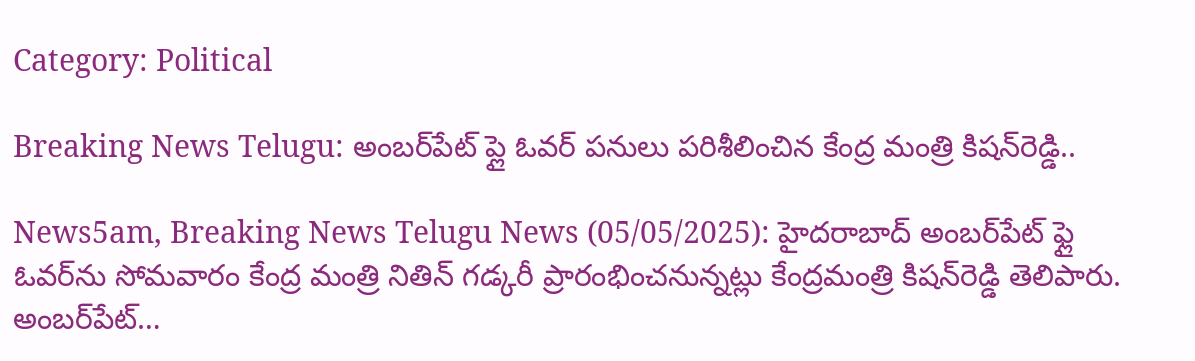Category: Political

Breaking News Telugu: అంబర్‌పేట్ ప్లై ఓవర్‌ పనులు పరిశీలించిన కేంద్ర మంత్రి కిషన్‌రెడ్డి..

News5am, Breaking News Telugu News (05/05/2025): హైదరాబాద్ అంబర్‌పేట్ ఫ్లై ఓవర్‌ను సోమవారం కేంద్ర మంత్రి నితిన్ గడ్కరీ ప్రారంభించనున్నట్లు కేంద్రమంత్రి కిషన్‌రెడ్డి తెలిపారు. అంబర్‌పేట్…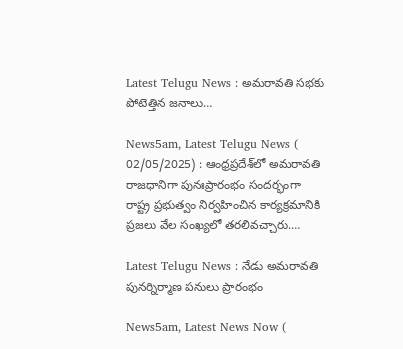Latest Telugu News : అమరావతి సభకు పోటెత్తిన జనాలు…

News5am, Latest Telugu News ( 02/05/2025) : ఆంధ్రప్రదేశ్‌లో అమరావతి రాజధానిగా పునఃప్రారంభం సందర్భంగా రాష్ట్ర ప్రభుత్వం నిర్వహించిన కార్యక్రమానికి ప్రజలు వేల సంఖ్యలో తరలివచ్చారు.…

Latest Telugu News : నేడు అమ‌రావ‌తి పున‌ర్నిర్మాణ ప‌నులు ప్రారంభం

News5am, Latest News Now (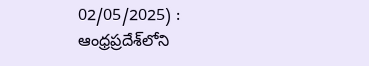02/05/2025) : ఆంధ్రప్రదేశ్‌లోని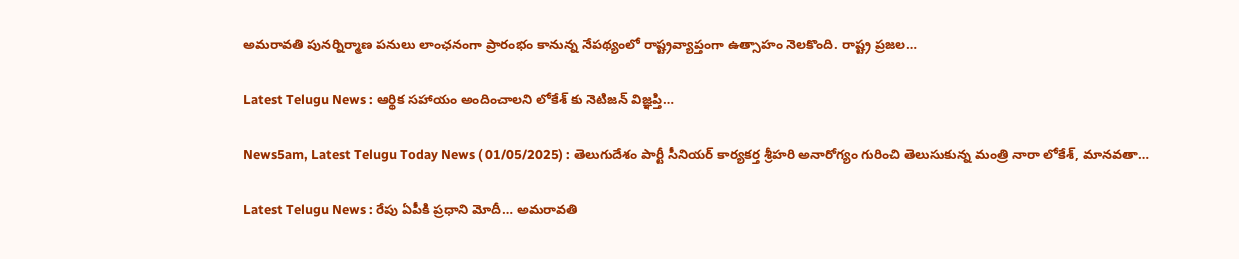అమరావతి పునర్నిర్మాణ ప‌నులు లాంఛ‌నంగా ప్రారంభం కానున్న నేపథ్యంలో రాష్ట్రవ్యాప్తంగా ఉత్సాహం నెలకొంది. రాష్ట్ర ప్రజల…

Latest Telugu News : ఆర్థిక సహాయం అందించాలని లోకేశ్ కు నెటిజన్ విజ్ఞప్తి…

News5am, Latest Telugu Today News ( 01/05/2025) : తెలుగుదేశం పార్టీ సీనియర్ కార్యకర్త శ్రీహరి అనారోగ్యం గురించి తెలుసుకున్న మంత్రి నారా లోకేశ్, మానవతా…

Latest Telugu News : రేపు ఏపీకి ప్రధాని మోదీ… అమరావతి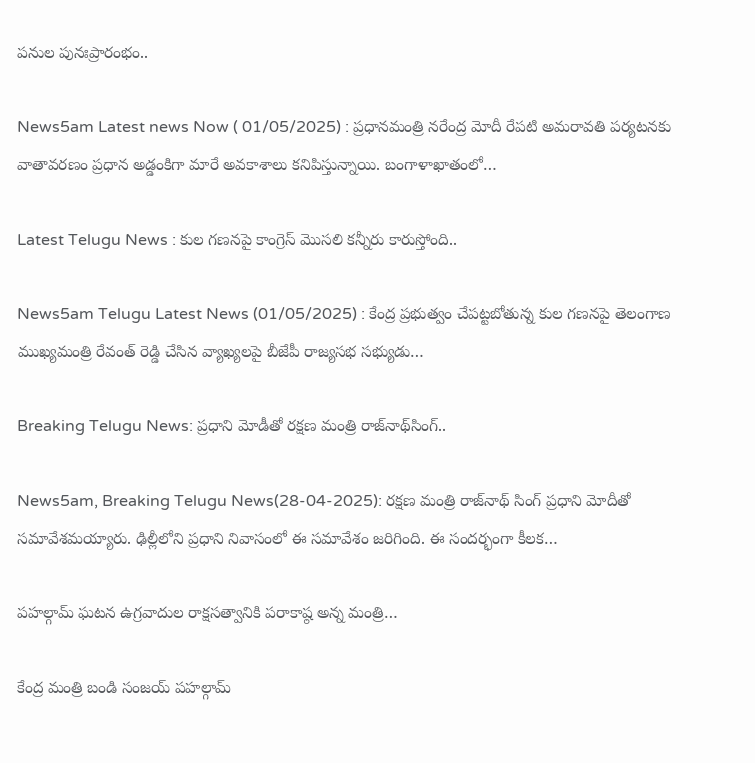పనుల పునఃప్రారంభం..

News5am Latest news Now ( 01/05/2025) : ప్రధానమంత్రి నరేంద్ర మోదీ రేపటి అమరావతి పర్యటనకు వాతావరణం ప్రధాన అడ్డంకిగా మారే అవకాశాలు కనిపిస్తున్నాయి. బంగాళాఖాతంలో…

Latest Telugu News : కుల గణనపై కాంగ్రెస్ మొసలి కన్నీరు కారుస్తోంది..

News5am Telugu Latest News (01/05/2025) : కేంద్ర ప్రభుత్వం చేపట్టబోతున్న కుల గణనపై తెలంగాణ ముఖ్యమంత్రి రేవంత్ రెడ్డి చేసిన వ్యాఖ్యలపై బీజేపీ రాజ్యసభ సభ్యుడు…

Breaking Telugu News: ప్రధాని మోడీతో రక్షణ మంత్రి రాజ్‌నాథ్‌సింగ్‌..

News5am, Breaking Telugu News(28-04-2025): రక్షణ మంత్రి రాజ్‌నాథ్ సింగ్ ప్రధాని మోదీతో సమావేశమయ్యారు. ఢిల్లీలోని ప్రధాని నివాసంలో ఈ సమావేశం జరిగింది. ఈ సందర్భంగా కీలక…

ప‌హ‌ల్గామ్ ఘ‌ట‌న‌ ఉగ్ర‌వాదుల రాక్ష‌స‌త్వానికి ప‌రాకాష్ఠ అన్న మంత్రి…

కేంద్ర మంత్రి బండి సంజయ్ ప‌హ‌ల్గామ్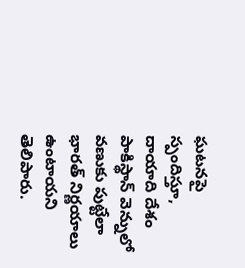ఘ‌ట‌న‌పై స్పందిస్తూ, దాయాది దేశం పాకిస్థాన్ వెన్నులో వణుకు పుట్టేలా భారత్ నిర్ణయాలు ఉంటాయ‌ని తెలిపారు.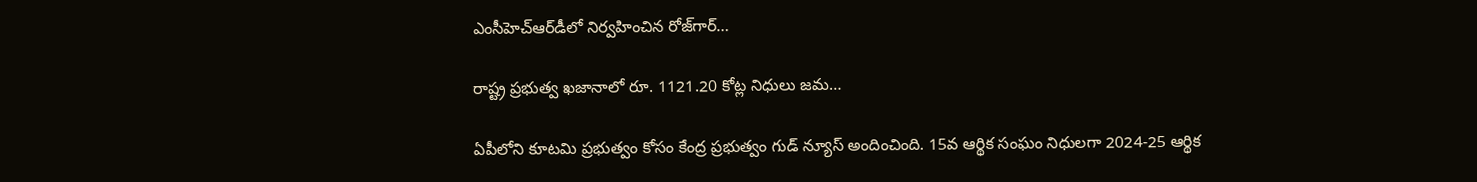ఎంసీహెచ్ఆర్‌డీలో నిర్వ‌హించిన రోజ్‌గార్…

రాష్ట్ర ప్ర‌భుత్వ‌ ఖ‌జానాలో రూ. 1121.20 కోట్ల నిధులు జ‌మ‌…

ఏపీలోని కూటమి ప్రభుత్వం కోసం కేంద్ర ప్రభుత్వం గుడ్ న్యూస్ అందించింది. 15వ ఆర్థిక సంఘం నిధులగా 2024-25 ఆర్థిక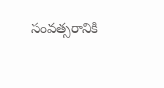సంవత్సరానికి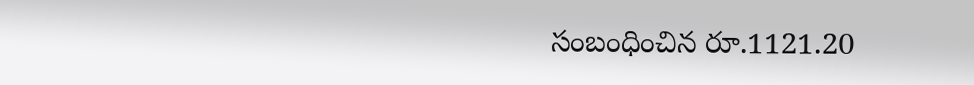సంబంధించిన రూ.1121.20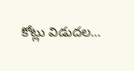కోట్లు విడుదల…